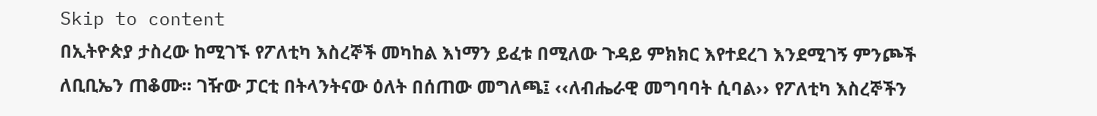Skip to content
በኢትዮጵያ ታስረው ከሚገኙ የፖለቲካ እስረኞች መካከል እነማን ይፈቱ በሚለው ጉዳይ ምክክር እየተደረገ እንደሚገኝ ምንጮች ለቢቢኤን ጠቆሙ፡፡ ገዥው ፓርቲ በትላንትናው ዕለት በሰጠው መግለጫ፤ ‹‹ለብሔራዊ መግባባት ሲባል›› የፖለቲካ እስረኞችን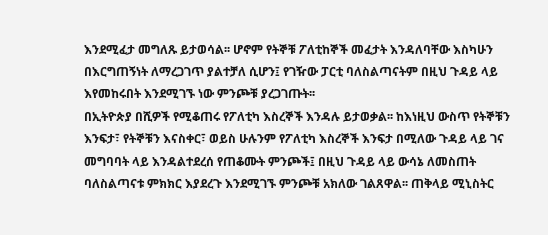እንደሚፈታ መግለጹ ይታወሳል፡፡ ሆኖም የትኞቹ ፖለቲከኞች መፈታት እንዳለባቸው እስካሁን በእርግጠኝነት ለማረጋገጥ ያልተቻለ ሲሆን፤ የገዥው ፓርቲ ባለስልጣናትም በዚህ ጉዳይ ላይ እየመከሩበት እንደሚገኙ ነው ምንጮቹ ያረጋገጡት፡፡
በኢትዮጵያ በሺዎች የሚቆጠሩ የፖለቲካ እስረኞች እንዳሉ ይታወቃል፡፡ ከእነዚህ ውስጥ የትኞቹን እንፍታ፣ የትኞቹን እናስቀር፣ ወይስ ሁሉንም የፖለቲካ እስረኞች እንፍታ በሚለው ጉዳይ ላይ ገና መግባባት ላይ እንዳልተደረሰ የጠቆሙት ምንጮች፤ በዚህ ጉዳይ ላይ ውሳኔ ለመስጠት ባለስልጣናቱ ምክክር እያደረጉ እንደሚገኙ ምንጮቹ አክለው ገልጸዋል፡፡ ጠቅላይ ሚኒስትር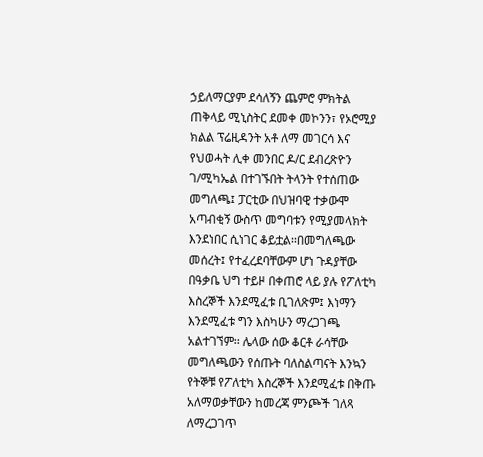ኃይለማርያም ደሳለኝን ጨምሮ ምክትል ጠቅላይ ሚኒስትር ደመቀ መኮንን፣ የኦሮሚያ ክልል ፕሬዚዳንት አቶ ለማ መገርሳ እና የህወሓት ሊቀ መንበር ዶ/ር ደብረጽዮን ገ/ሚካኤል በተገኙበት ትላንት የተሰጠው መግለጫ፤ ፓርቲው በህዝባዊ ተቃውሞ አጣብቂኝ ውስጥ መግባቱን የሚያመላክት እንደነበር ሲነገር ቆይቷል፡፡በመግለጫው መሰረት፤ የተፈረደባቸውም ሆነ ጉዳያቸው በዓቃቤ ህግ ተይዞ በቀጠሮ ላይ ያሉ የፖለቲካ እስረኞች እንደሚፈቱ ቢገለጽም፤ እነማን እንደሚፈቱ ግን እስካሁን ማረጋገጫ አልተገኘም፡፡ ሌላው ሰው ቆርቶ ራሳቸው መግለጫውን የሰጡት ባለስልጣናት እንኳን የትኞቹ የፖለቲካ እስረኞች እንደሚፈቱ በቅጡ አለማወቃቸውን ከመረጃ ምንጮች ገለጻ ለማረጋገጥ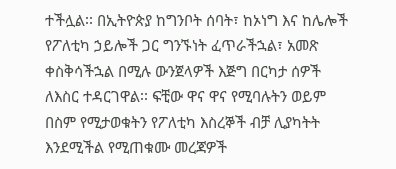ተችሏል፡፡ በኢትዮጵያ ከግንቦት ሰባት፣ ከኦነግ እና ከሌሎች የፖለቲካ ኃይሎች ጋር ግንኙነት ፈጥራችኋል፣ አመጽ ቀስቅሳችኋል በሚሉ ውንጀላዎች እጅግ በርካታ ሰዎች ለእስር ተዳርገዋል፡፡ ፍቺው ዋና ዋና የሚባሉትን ወይም በስም የሚታወቁትን የፖለቲካ እስረኞች ብቻ ሊያካትት እንደሚችል የሚጠቁሙ መረጃዎች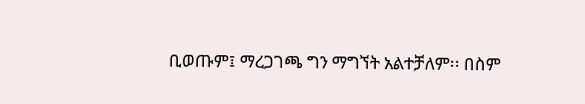ቢወጡም፤ ማረጋገጫ ግን ማግኘት አልተቻለም፡፡ በስም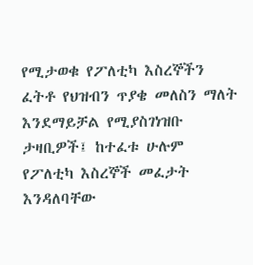የሚታወቁ የፖለቲካ እስረኞችን ፈትቶ የህዝብን ጥያቄ መለስን ማለት እንደማይቻል የሚያስገነዝቡ ታዛቢዎች፤ ከተፈቱ ሁሉም የፖለቲካ እስረኞች መፈታት እንዳለባቸው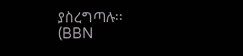ያስረግጣሉ፡፡
(BBN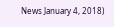News January 4, 2018)